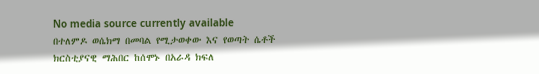No media source currently available
በተለምዶ ወሴክማ በመባል የሚታወቀው እና የወጣት ሴቶች ክርስቲያናዊ ማሕበር ከሰሞኑ በአራዳ ክፍለ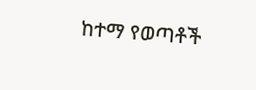ከተማ የወጣቶች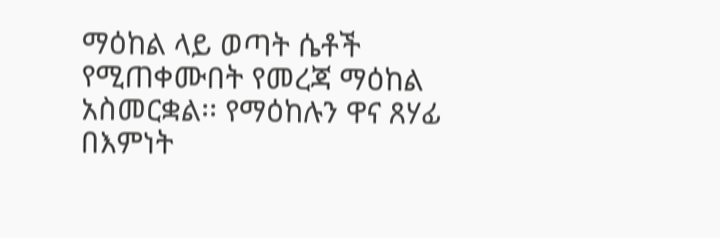ማዕከል ላይ ወጣት ሴቶች የሚጠቀሙበት የመረጃ ማዕከል አስመርቋል፡፡ የማዕከሉን ዋና ጸሃፊ በእምነት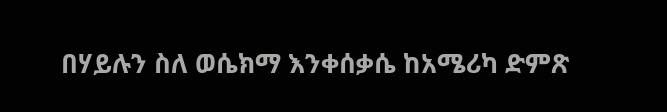በሃይሉን ስለ ወሴክማ እንቀሰቃሴ ከአሜሪካ ድምጽ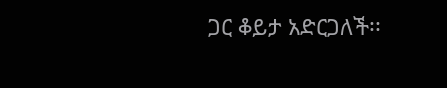ጋር ቆይታ አድርጋለች፡፡